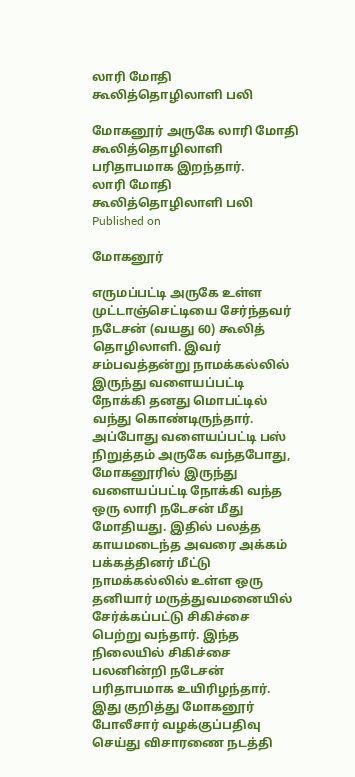லாரி மோதி கூலித்தொழிலாளி பலி

மோகனூர் அருகே லாரி மோதி கூலித்தொழிலாளி பரிதாபமாக இறந்தார்.
லாரி மோதி கூலித்தொழிலாளி பலி
Published on

மோகனூர்

எருமப்பட்டி அருகே உள்ள முட்டாஞ்செட்டியை சேர்ந்தவர் நடேசன் (வயது 60) கூலித் தொழிலாளி. இவர் சம்பவத்தன்று நாமக்கல்லில் இருந்து வளையப்பட்டி நோக்கி தனது மொபட்டில் வந்து கொண்டிருந்தார். அப்போது வளையப்பட்டி பஸ் நிறுத்தம் அருகே வந்தபோது, மோகனூரில் இருந்து வளையப்பட்டி நோக்கி வந்த ஒரு லாரி நடேசன் மீது மோதியது. இதில் பலத்த காயமடைந்த அவரை அக்கம் பக்கத்தினர் மீட்டு நாமக்கல்லில் உள்ள ஒரு தனியார் மருத்துவமனையில் சேர்க்கப்பட்டு சிகிச்சை பெற்று வந்தார். இந்த நிலையில் சிகிச்சை பலனின்றி நடேசன் பரிதாபமாக உயிரிழந்தார். இது குறித்து மோகனூர் போலீசார் வழக்குப்பதிவு செய்து விசாரணை நடத்தி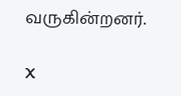வருகின்றனர்.

X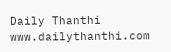Daily Thanthi
www.dailythanthi.com